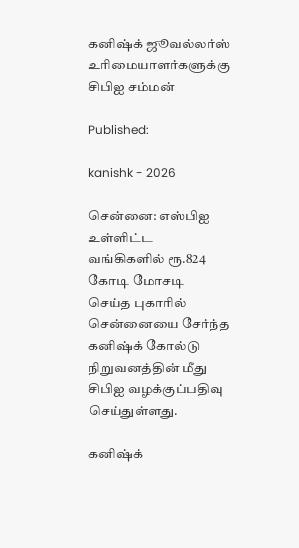கனிஷ்க் ஜூவல்லர்ஸ் உரிமையாளர்களுக்கு சிபிஐ சம்மன்

Published:

kanishk - 2026

சென்னை: எஸ்பிஐ உள்ளிட்ட வங்கிகளில் ரூ.824 கோடி மோசடி செய்த புகாரில் சென்னையை சேர்ந்த கனிஷ்க் கோல்டு நிறுவனத்தின் மீது சிபிஐ வழக்குப்பதிவு  செய்துள்ளது.

கனிஷ்க்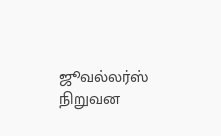ஜூவல்லர்ஸ் நிறுவன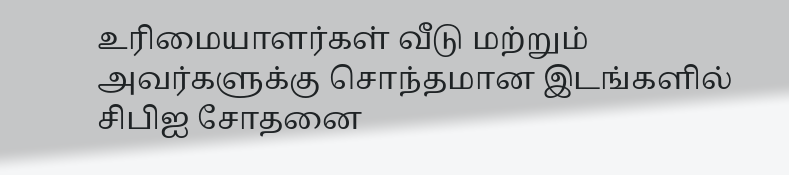உரிமையாளர்கள் வீடு மற்றும் அவர்களுக்கு சொந்தமான இடங்களில் சிபிஐ சோதனை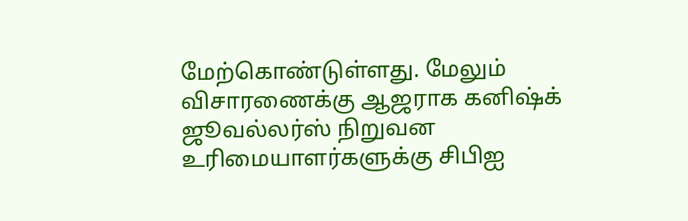மேற்கொண்டுள்ளது. மேலும் விசாரணைக்கு ஆஜராக கனிஷ்க் ஜூவல்லர்ஸ் நிறுவன உரிமையாளர்களுக்கு சிபிஐ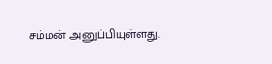சம்மன் அனுப்பியுள்ளது.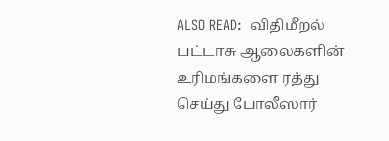ALSO READ:  விதிமீறல் பட்டாசு ஆலைகளின் உரிமங்களை ரத்து செய்து போலீஸார்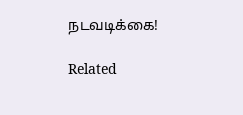நடவடிக்கை!

Related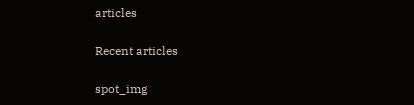articles

Recent articles

spot_img